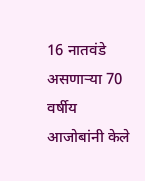16 नातवंडे असणाऱ्या 70 वर्षीय आजोबांनी केले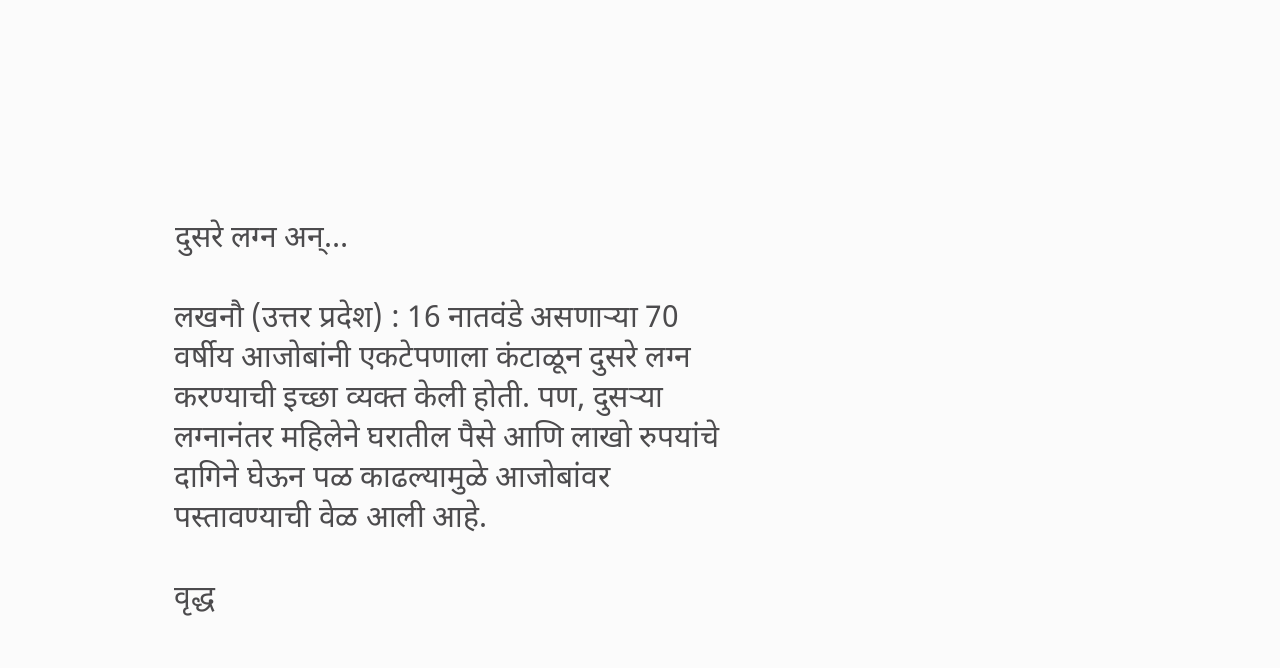दुसरे लग्न अन्…

लखनौ (उत्तर प्रदेश) : 16 नातवंडे असणाऱ्या 70 वर्षीय आजोबांनी एकटेपणाला कंटाळून दुसरे लग्न करण्याची इच्छा व्यक्त केली होती. पण, दुसऱ्या लग्नानंतर महिलेने घरातील पैसे आणि लाखो रुपयांचे दागिने घेऊन पळ काढल्यामुळे आजोबांवर पस्तावण्याची वेळ आली आहे.

वृद्ध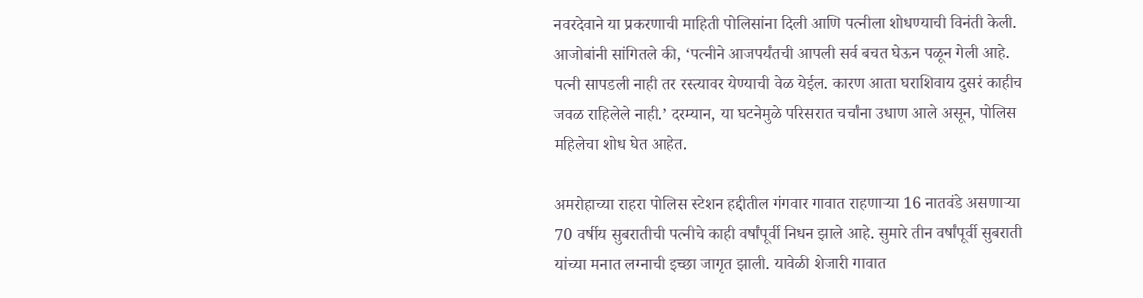नवरदेवाने या प्रकरणाची माहिती पोलिसांना दिली आणि पत्नीला शोधण्याची विनंती केली. आजोबांनी सांगितले की, ‘पत्नीने आजपर्यंतची आपली सर्व बचत घेऊन पळून गेली आहे. पत्नी सापडली नाही तर रस्त्यावर येण्याची वेळ येईल. कारण आता घराशिवाय दुसरं काहीच जवळ राहिलेले नाही.’ दरम्यान, या घटनेमुळे परिसरात चर्चांना उधाण आले असून, पोलिस महिलेचा शोध घेत आहेत.

अमरोहाच्या राहरा पोलिस स्टेशन हद्दीतील गंगवार गावात राहणाऱ्या 16 नातवंडे असणाऱ्या 70 वर्षीय सुबरातीची पत्नीचे काही वर्षांपूर्वी निधन झाले आहे. सुमारे तीन वर्षांपूर्वी सुबराती यांच्या मनात लग्नाची इच्छा जागृत झाली. यावेळी शेजारी गावात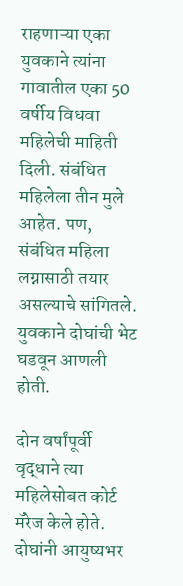राहणाऱ्या एका युवकाने त्यांना गावातील एका 50 वर्षीय विधवा महिलेची माहिती दिली. संबंधित महिलेला तीन मुले आहेत. पण, संबंधित महिला लग्नासाठी तयार असल्याचे सांगितले. युवकाने दोघांची भेट घडवून आणली होती.

दोन वर्षांपूर्वी वृद्धाने त्या महिलेसोबत कोर्ट मॅरेज केले होते. दोघांनी आयुष्यभर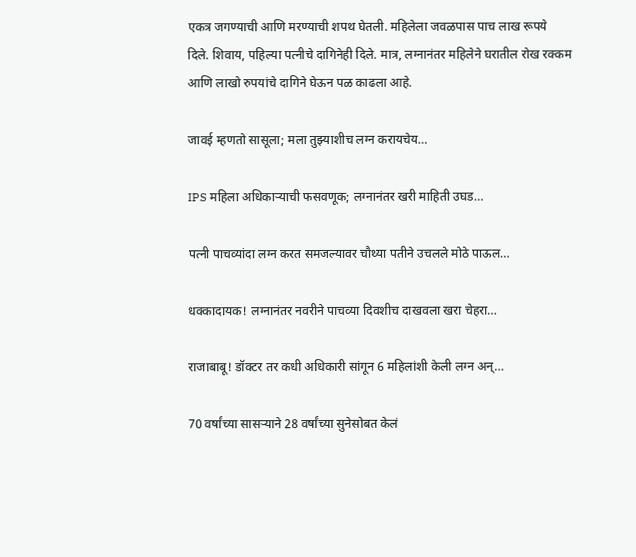एकत्र जगण्याची आणि मरण्याची शपथ घेतली. महिलेला जवळपास पाच लाख रूपये दिले. शिवाय, पहिल्या पत्नीचे दागिनेही दिले. मात्र, लग्नानंतर महिलेने घरातील रोख रक्कम आणि लाखो रुपयांचे दागिने घेऊन पळ काढला आहे.

जावई म्हणतो सासूला; मला तुझ्याशीच लग्न करायचेय…

IPS महिला अधिकाऱ्याची फसवणूक; लग्नानंतर खरी माहिती उघड…

पत्नी पाचव्यांदा लग्न करत समजल्यावर चौथ्या पतीने उचलले मोठे पाऊल…

धक्कादायक! लग्नानंतर नवरीने पाचव्या दिवशीच दाखवला खरा चेहरा…

राजाबाबू! डॉक्टर तर कधी अधिकारी सांगून 6 महिलांशी केली लग्न अन्…

70 वर्षांच्या सासऱ्याने 28 वर्षांच्या सुनेसोबत केलं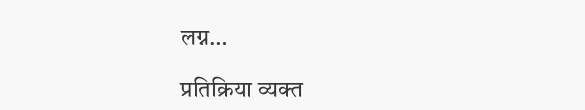लग्न…

प्रतिक्रिया व्यक्त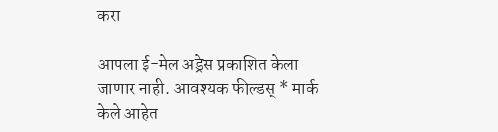करा

आपला ई-मेल अड्रेस प्रकाशित केला जाणार नाही. आवश्यक फील्डस् * मार्क केले आहेत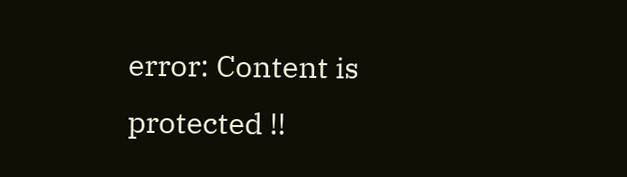error: Content is protected !!